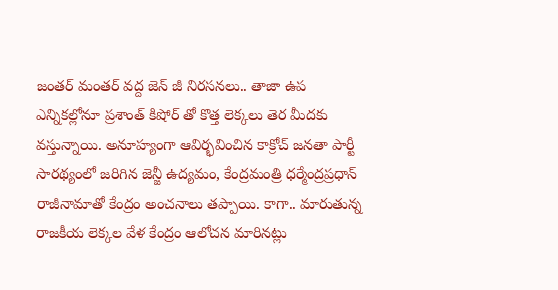జంతర్ మంతర్ వద్ద జెన్ జీ నిరసనలు.. తాజా ఉప ఎన్నికల్లోనూ ప్రశాంత్ కిషోర్ తో కొత్త లెక్కలు తెర మీదకు వస్తున్నాయి. అనూహ్యంగా ఆవిర్భవించిన కాక్రోచ్ జనతా పార్టీ సారథ్యంలో జరిగిన జెన్జీ ఉద్యమం, కేంద్రమంత్రి ధర్మేంద్రప్రధాన్ రాజీనామాతో కేంద్రం అంచనాలు తప్పాయి. కాగా.. మారుతున్న రాజకీయ లెక్కల వేళ కేంద్రం ఆలోచన మారినట్లు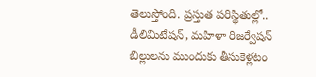తెలుస్తోంది. ప్రస్తుత పరిస్థితుల్లో.. డీలిమిటేషన్, మహిళా రిజర్వేషన్ బిల్లులను ముందుకు తీసుకెళ్లటం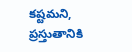కష్టమని, ప్రస్తుతానికి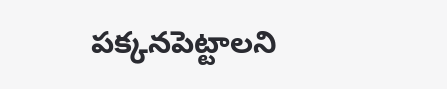పక్కనపెట్టాలని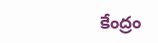కేంద్రం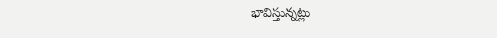భావిస్తున్నట్లు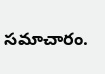సమాచారం.